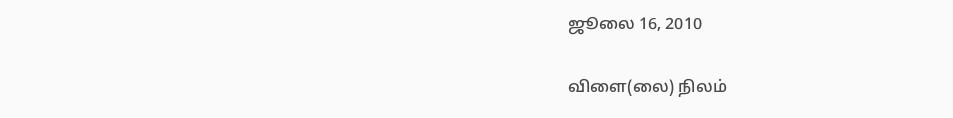ஜூலை 16, 2010

விளை(லை) நிலம்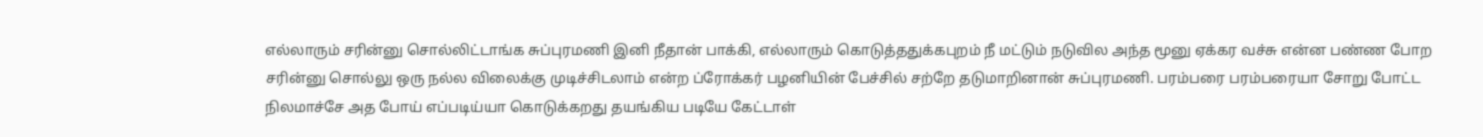எல்லாரும் சரின்னு சொல்லிட்டாங்க சுப்புரமணி இனி நீதான் பாக்கி, எல்லாரும் கொடுத்ததுக்கபுறம் நீ மட்டும் நடுவில அந்த மூனு ஏக்கர வச்சு என்ன பண்ண போற சரின்னு சொல்லு ஒரு நல்ல விலைக்கு முடிச்சிடலாம் என்ற ப்ரோக்கர் பழனியின் பேச்சில் சற்றே தடுமாறினான் சுப்புரமணி. பரம்பரை பரம்பரையா சோறு போட்ட நிலமாச்சே அத போய் எப்படிய்யா கொடுக்கறது தயங்கிய படியே கேட்டாள்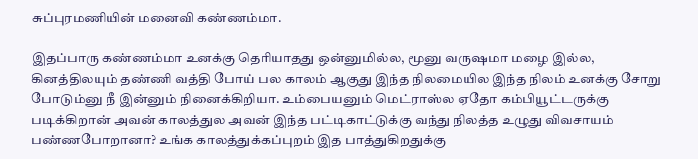சுப்புரமணியின் மனைவி கண்ணம்மா.

இதப்பாரு கண்ணம்மா உனக்கு தெரியாதது ஒன்னுமில்ல, மூனு வருஷமா மழை இல்ல, கினத்திலயும் தண்ணி வத்தி போய் பல காலம் ஆகுது இந்த நிலமையில இந்த நிலம் உனக்கு சோறு போடும்னு நீ இன்னும் நினைக்கிறியா. உம்பையனும் மெட்ராஸ்ல ஏதோ கம்பியூட்டருக்கு படிக்கிறான் அவன் காலத்துல அவன் இந்த பட்டிகாட்டுக்கு வந்து நிலத்த உழுது விவசாயம் பண்ணபோறானா? உங்க காலத்துக்கப்புறம் இத பாத்துகிறதுக்கு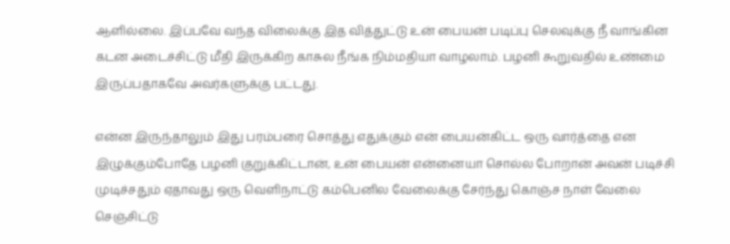ஆளில்லை. இப்பவே வந்த விலைக்கு இத வித்துட்டு உன் பையன் படிப்பு செலவுக்கு நீ வாங்கின கடன அடைச்சிட்டு மீதி இருக்கிற காசுல நீங்க நிம்மதியா வாழலாம். பழனி கூறுவதில் உண்மை இருப்பதாகவே அவர்களுக்கு பட்டது.

என்ன இருந்தாலும் இது பரம்பரை சொத்து எதுக்கும் என் பையன்கிட்ட ஒரு வார்த்தை என இழுக்கும்போதே பழனி குறுக்கிட்டான், உன் பையன் என்னையா சொல்ல போறான் அவன் படிச்சி முடிச்சதும் ஏதாவது ஒரு வெளிநாட்டு கம்பெனில வேலைக்கு சேர்ந்து கொஞ்ச நாள் வேலை செஞ்சிட்டு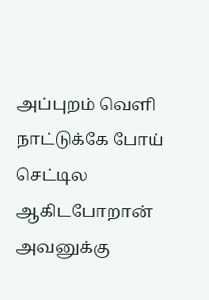அப்புறம் வெளி நாட்டுக்கே போய் செட்டில ஆகிடபோறான் அவனுக்கு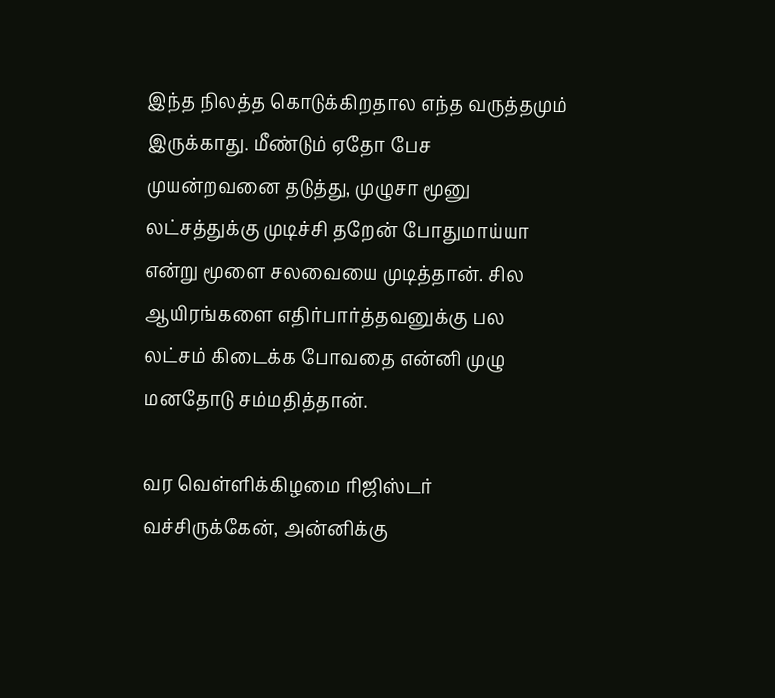இந்த நிலத்த கொடுக்கிறதால எந்த வருத்தமும் இருக்காது. மீண்டும் ஏதோ பேச முயன்றவனை தடுத்து, முழுசா மூனு லட்சத்துக்கு முடிச்சி தறேன் போதுமாய்யா என்று மூளை சலவையை முடித்தான். சில ஆயிரங்களை எதிர்பார்த்தவனுக்கு பல லட்சம் கிடைக்க போவதை என்னி முழு மனதோடு சம்மதித்தான்.

வர வெள்ளிக்கிழமை ரிஜிஸ்டர் வச்சிருக்கேன், அன்னிக்கு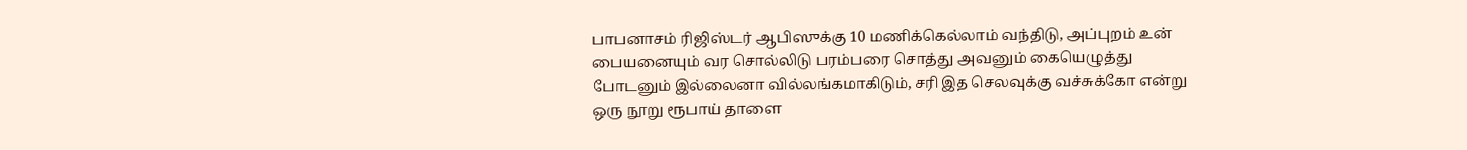பாபனாசம் ரிஜிஸ்டர் ஆபிஸுக்கு 10 மணிக்கெல்லாம் வந்திடு, அப்புறம் உன் பையனையும் வர சொல்லிடு பரம்பரை சொத்து அவனும் கையெழுத்து போடனும் இல்லைனா வில்லங்கமாகிடும், சரி இத செலவுக்கு வச்சுக்கோ என்று ஒரு நூறு ரூபாய் தாளை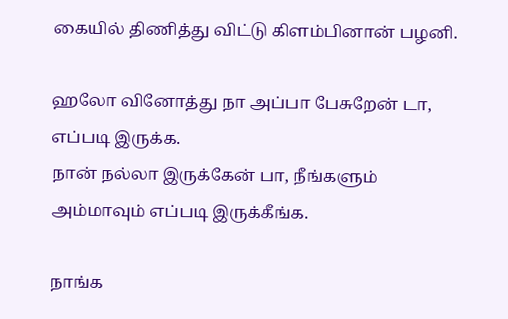கையில் திணித்து விட்டு கிளம்பினான் பழனி.

ஹலோ வினோத்து நா அப்பா பேசுறேன் டா, எப்படி இருக்க.
நான் நல்லா இருக்கேன் பா, நீங்களும் அம்மாவும் எப்படி இருக்கீங்க.

நாங்க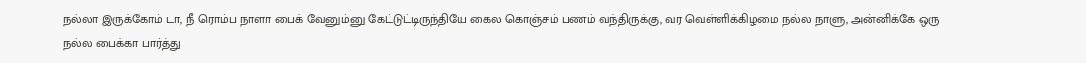நல்லா இருக்கோம் டா, நீ ரொம்ப நாளா பைக் வேனும்னு கேட்டுட்டிருந்தியே கைல கொஞ்சம் பணம் வந்திருக்கு, வர வெள்ளிக்கிழமை நல்ல நாளு, அன்னிக்கே ஒரு நல்ல பைக்கா பார்த்து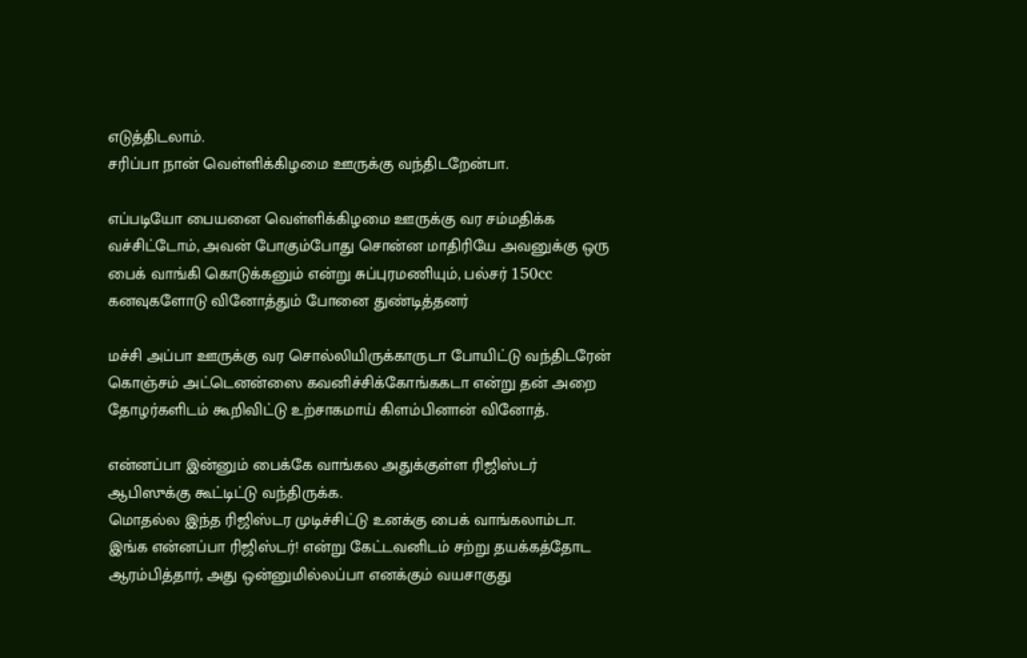எடுத்திடலாம்.
சரிப்பா நான் வெள்ளிக்கிழமை ஊருக்கு வந்திடறேன்பா.

எப்படியோ பையனை வெள்ளிக்கிழமை ஊருக்கு வர சம்மதிக்க வச்சிட்டோம், அவன் போகும்போது சொன்ன மாதிரியே அவனுக்கு ஒரு பைக் வாங்கி கொடுக்கனும் என்று சுப்புரமணியும், பல்சர் 150cc கனவுகளோடு வினோத்தும் போனை துண்டித்தனர்

மச்சி அப்பா ஊருக்கு வர சொல்லியிருக்காருடா போயிட்டு வந்திடரேன் கொஞ்சம் அட்டெனன்ஸை கவனிச்சிக்கோங்ககடா என்று தன் அறை தோழர்களிடம் கூறிவிட்டு உற்சாகமாய் கிளம்பினான் வினோத்.

என்னப்பா இன்னும் பைக்கே வாங்கல அதுக்குள்ள ரிஜிஸ்டர் ஆபிஸுக்கு கூட்டிட்டு வந்திருக்க.
மொதல்ல இந்த ரிஜிஸ்டர முடிச்சிட்டு உனக்கு பைக் வாங்கலாம்டா.
இங்க என்னப்பா ரிஜிஸ்டர்! என்று கேட்டவனிடம் சற்று தயக்கத்தோட ஆரம்பித்தார், அது ஒன்னுமில்லப்பா எனக்கும் வயசாகுது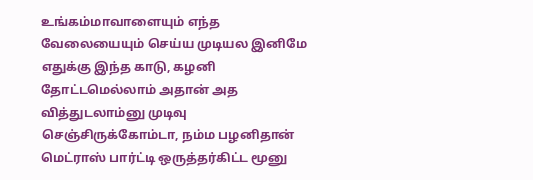உங்கம்மாவாளையும் எந்த வேலையையும் செய்ய முடியல இனிமே எதுக்கு இந்த காடு, கழனி தோட்டமெல்லாம் அதான் அத வித்துடலாம்னு முடிவு செஞ்சிருக்கோம்டா, நம்ம பழனிதான் மெட்ராஸ் பார்ட்டி ஒருத்தர்கிட்ட மூனு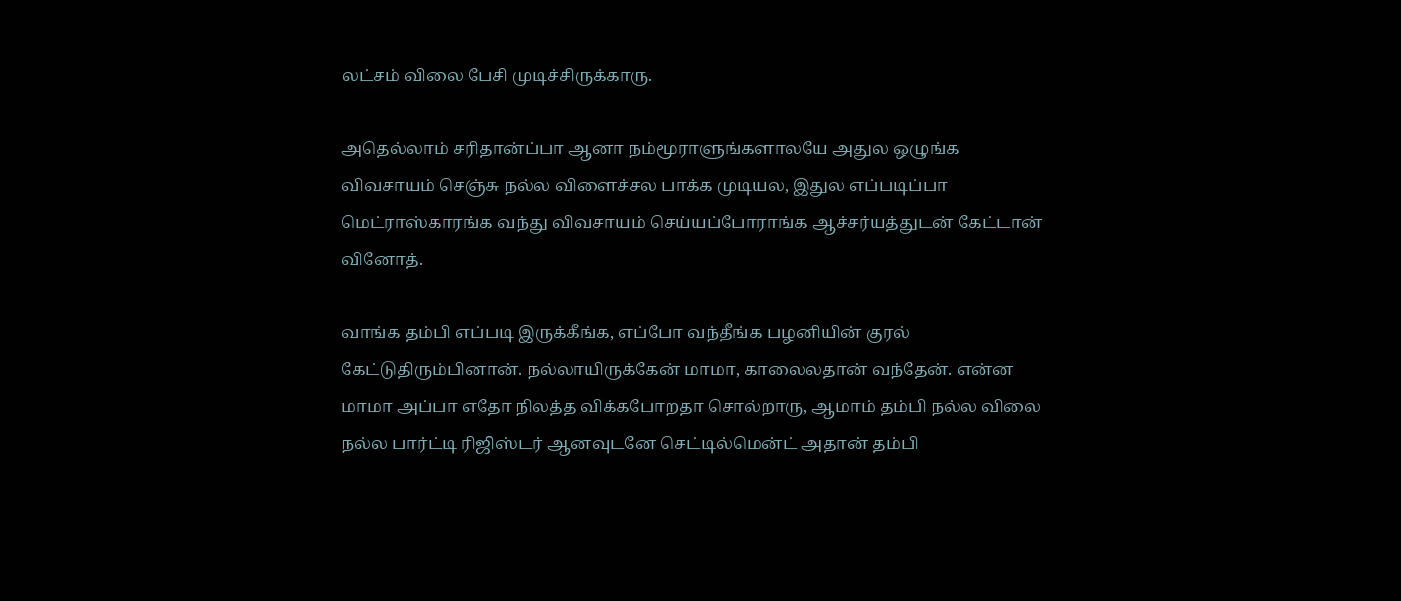லட்சம் விலை பேசி முடிச்சிருக்காரு.

அதெல்லாம் சரிதான்ப்பா ஆனா நம்மூராளுங்களாலயே அதுல ஒழுங்க விவசாயம் செஞ்சு நல்ல விளைச்சல பாக்க முடியல, இதுல எப்படிப்பா மெட்ராஸ்காரங்க வந்து விவசாயம் செய்யப்போராங்க ஆச்சர்யத்துடன் கேட்டான் வினோத்.

வாங்க தம்பி எப்படி இருக்கீங்க, எப்போ வந்தீங்க பழனியின் குரல் கேட்டுதிரும்பினான். நல்லாயிருக்கேன் மாமா, காலைலதான் வந்தேன். என்ன மாமா அப்பா எதோ நிலத்த விக்கபோறதா சொல்றாரு, ஆமாம் தம்பி நல்ல விலை நல்ல பார்ட்டி ரிஜிஸ்டர் ஆனவுடனே செட்டில்மென்ட் அதான் தம்பி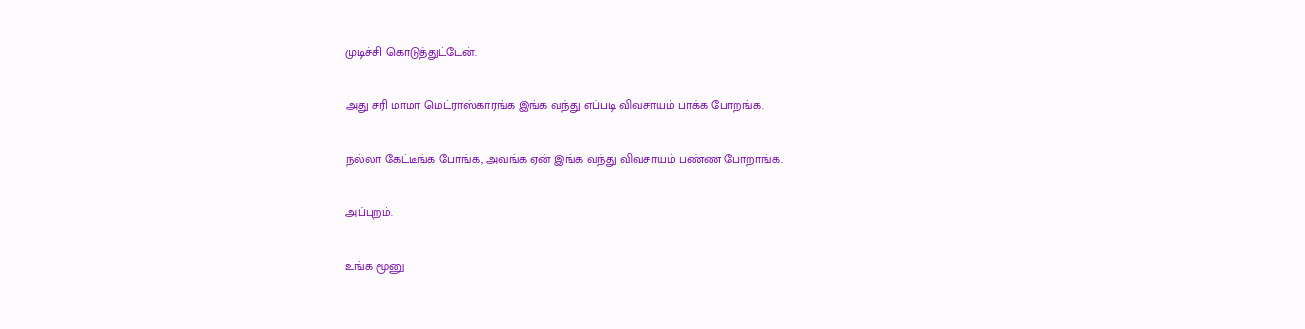முடிச்சி கொடுத்துட்டேன்.

அது சரி மாமா மெட்ராஸ்காரங்க இங்க வந்து எப்படி விவசாயம் பாக்க போறங்க.

நல்லா கேட்டீங்க போங்க, அவங்க ஏன் இங்க வந்து விவசாயம் பண்ண போறாங்க.

அப்புறம்.

உங்க மூனு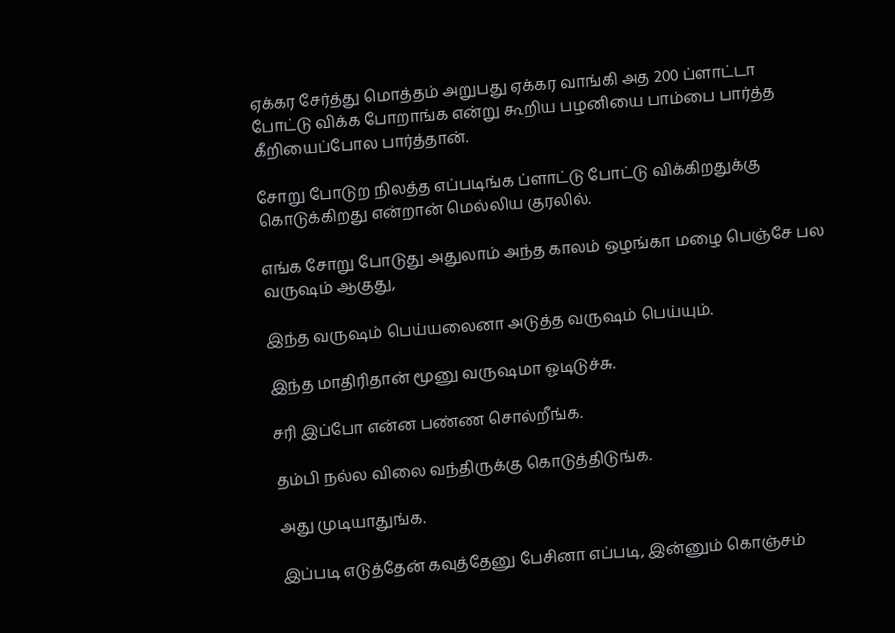ஏக்கர சேர்த்து மொத்தம் அறுபது ஏக்கர வாங்கி அத 200 ப்ளாட்டா போட்டு விக்க போறாங்க என்று கூறிய பழனியை பாம்பை பார்த்த கீறியைப்போல பார்த்தான்.

சோறு போடுற நிலத்த எப்படிங்க ப்ளாட்டு போட்டு விக்கிறதுக்கு கொடுக்கிறது என்றான் மெல்லிய குரலில்.

எங்க சோறு போடுது அதுலாம் அந்த காலம் ஒழங்கா மழை பெஞ்சே பல வருஷம் ஆகுது,

இந்த வருஷம் பெய்யலைனா அடுத்த வருஷம் பெய்யும்.

இந்த மாதிரிதான் மூனு வருஷமா ஓடிடுச்சு.

சரி இப்போ என்ன பண்ண சொல்றீங்க.

தம்பி நல்ல விலை வந்திருக்கு கொடுத்திடுங்க.

அது முடியாதுங்க.

இப்படி எடுத்தேன் கவுத்தேனு பேசினா எப்படி, இன்னும் கொஞ்சம்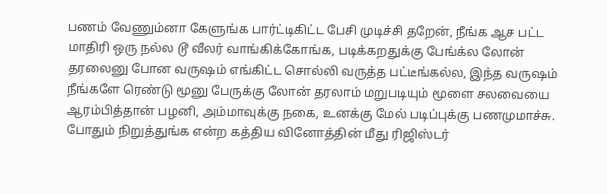பணம் வேணும்னா கேளுங்க பார்ட்டிகிட்ட பேசி முடிச்சி தறேன், நீங்க ஆச பட்ட மாதிரி ஒரு நல்ல டூ வீலர் வாங்கிக்கோங்க, படிக்கறதுக்கு பேங்க்ல லோன் தரலைனு போன வருஷம் எங்கிட்ட சொல்லி வருத்த பட்டீங்கல்ல, இந்த வருஷம் நீங்களே ரெண்டு மூனு பேருக்கு லோன் தரலாம் மறுபடியும் மூளை சலவையை ஆரம்பித்தான் பழனி, அம்மாவுக்கு நகை, உனக்கு மேல் படிப்புக்கு பணமுமாச்சு. போதும் நிறுத்துங்க என்ற கத்திய வினோத்தின் மீது ரிஜிஸ்டர்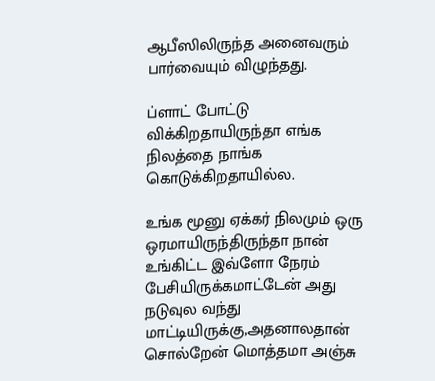ஆபீஸிலிருந்த அனைவரும் பார்வையும் விழுந்தது.

ப்ளாட் போட்டு விக்கிறதாயிருந்தா எங்க நிலத்தை நாங்க கொடுக்கிறதாயில்ல.

உங்க மூனு ஏக்கர் நிலமும் ஒரு ஒரமாயிருந்திருந்தா நான் உங்கிட்ட இவ்ளோ நேரம் பேசியிருக்கமாட்டேன் அது நடுவுல வந்து மாட்டியிருக்கு,அதனாலதான் சொல்றேன் மொத்தமா அஞ்சு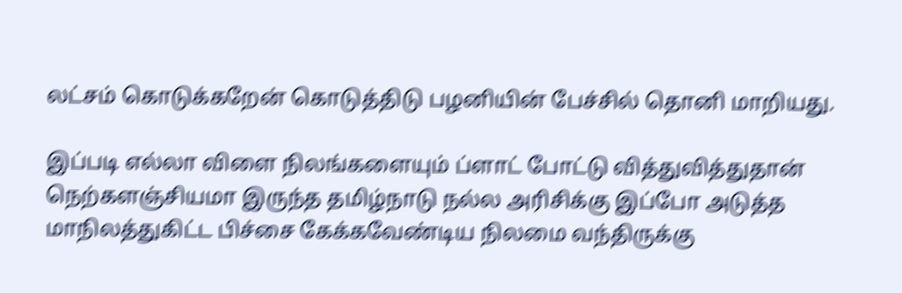லட்சம் கொடுக்கறேன் கொடுத்திடு பழனியின் பேச்சில் தொனி மாறியது.

இப்படி எல்லா விளை நிலங்களையும் ப்ளாட் போட்டு வித்துவித்துதான் நெற்களஞ்சியமா இருந்த தமிழ்நாடு நல்ல அரிசிக்கு இப்போ அடுத்த மாநிலத்துகிட்ட பிச்சை கேக்கவேண்டிய நிலமை வந்திருக்கு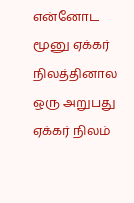என்னோட மூனு ஏக்கர் நிலத்தினால ஒரு அறுபது ஏக்கர் நிலம்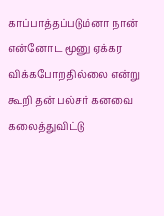காப்பாத்தப்படும்னா நான் என்னோட மூனு ஏக்கர விக்கபோறதில்லை என்று கூறி தன் பல்சர் கனவை கலைத்துவிட்டு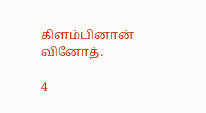கிளம்பினான் வினோத்.

4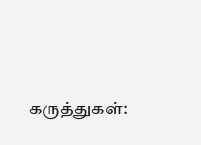கருத்துகள்: